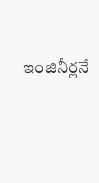ఇంజినీర్లనే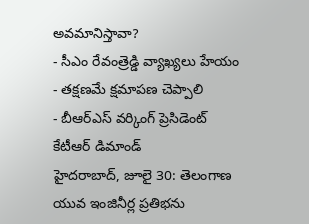అవమానిస్తావా?
- సీఎం రేవంత్రెడ్డి వ్యాఖ్యలు హేయం
- తక్షణమే క్షమాపణ చెప్పాలి
- బీఆర్ఎస్ వర్కింగ్ ప్రెసిడెంట్ కేటీఆర్ డిమాండ్
హైదరాబాద్, జూలై 30: తెలంగాణ యువ ఇంజినీర్ల ప్రతిభను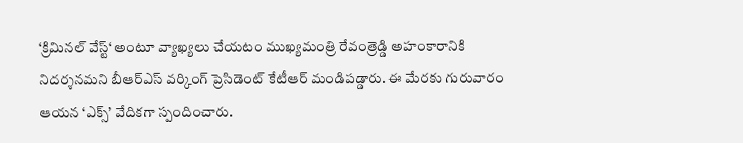‘క్రిమినల్ వేస్ట్‘ అంటూ వ్యాఖ్యలు చేయటం ముఖ్యమంత్రి రేవంత్రెడ్డి అహంకారానికి నిదర్శనమని బీఆర్ఎస్ వర్కింగ్ ప్రెసిడెంట్ కేటీఆర్ మండిపడ్డారు. ఈ మేరకు గురువారం ఆయన ‘ఎక్స్’ వేదికగా స్పందించారు.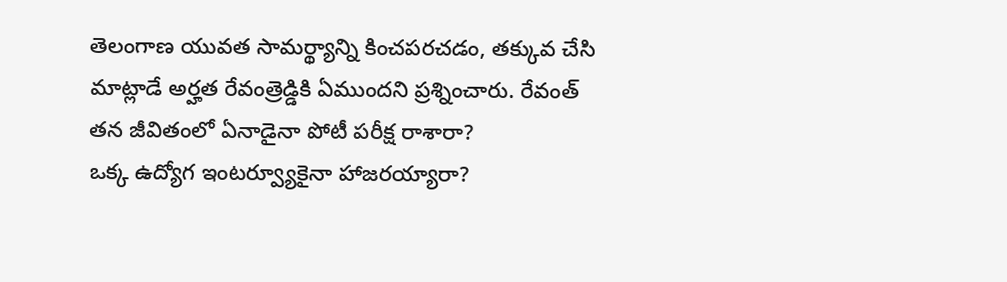తెలంగాణ యువత సామర్థ్యాన్ని కించపరచడం, తక్కువ చేసి మాట్లాడే అర్హత రేవంత్రెడ్డికి ఏముందని ప్రశ్నించారు. రేవంత్ తన జీవితంలో ఏనాడైనా పోటీ పరీక్ష రాశారా?
ఒక్క ఉద్యోగ ఇంటర్వ్యూకైనా హాజరయ్యారా?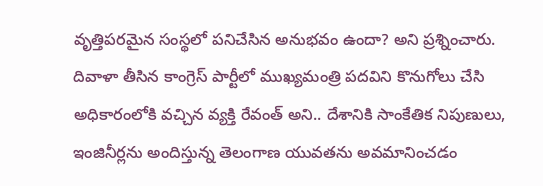వృత్తిపరమైన సంస్థలో పనిచేసిన అనుభవం ఉందా? అని ప్రశ్నించారు. దివాళా తీసిన కాంగ్రెస్ పార్టీలో ముఖ్యమంత్రి పదవిని కొనుగోలు చేసి అధికారంలోకి వచ్చిన వ్యక్తి రేవంత్ అని.. దేశానికి సాంకేతిక నిపుణులు, ఇంజినీర్లను అందిస్తున్న తెలంగాణ యువతను అవమానించడం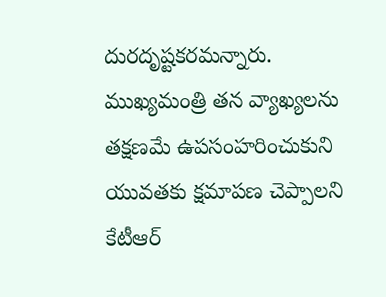దురదృష్టకరమన్నారు. ముఖ్యమంత్రి తన వ్యాఖ్యలను తక్షణమే ఉపసంహరించుకుని యువతకు క్షమాపణ చెప్పాలని కేటీఆర్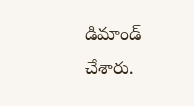డిమాండ్ చేశారు.